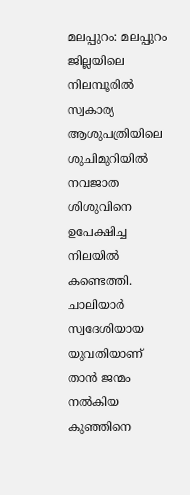മലപ്പുറം: മലപ്പുറം ജില്ലയിലെ നിലമ്പൂരിൽ സ്വകാര്യ ആശുപത്രിയിലെ ശുചിമുറിയിൽ നവജാത ശിശുവിനെ ഉപേക്ഷിച്ച നിലയിൽ കണ്ടെത്തി. ചാലിയാർ സ്വദേശിയായ യുവതിയാണ് താൻ ജന്മം നൽകിയ കുഞ്ഞിനെ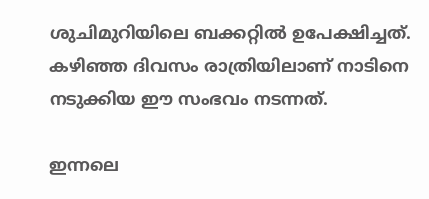ശുചിമുറിയിലെ ബക്കറ്റിൽ ഉപേക്ഷിച്ചത്. കഴിഞ്ഞ ദിവസം രാത്രിയിലാണ് നാടിനെ നടുക്കിയ ഈ സംഭവം നടന്നത്.

ഇന്നലെ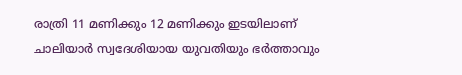രാത്രി 11 മണിക്കും 12 മണിക്കും ഇടയിലാണ് ചാലിയാർ സ്വദേശിയായ യുവതിയും ഭർത്താവും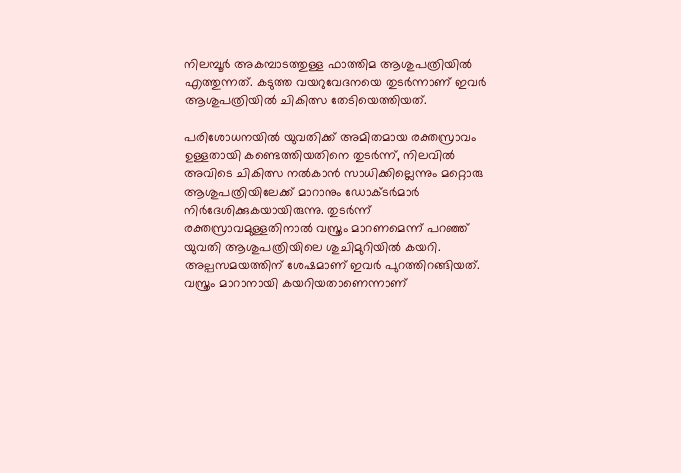നിലമ്പൂർ അകമ്പാടത്തുള്ള ഫാത്തിമ ആശുപത്രിയിൽ എത്തുന്നത്. കടുത്ത വയറുവേദനയെ തുടർന്നാണ് ഇവർ ആശുപത്രിയിൽ ചികിത്സ തേടിയെത്തിയത്.

പരിശോധനയിൽ യുവതിക്ക് അമിതമായ രക്തസ്രാവം ഉള്ളതായി കണ്ടെത്തിയതിനെ തുടർന്ന്, നിലവിൽ അവിടെ ചികിത്സ നൽകാൻ സാധിക്കില്ലെന്നും മറ്റൊരു ആശുപത്രിയിലേക്ക് മാറാനും ഡോക്ട‌ർമാർ നിർദേശിക്കുകയായിരുന്നു. തുടർന്ന് രക്തസ്രാവമുള്ളതിനാൽ വസ്ത്രം മാറണമെന്ന് പറഞ്ഞ് യുവതി ആശുപത്രിയിലെ ശുചിമുറിയിൽ കയറി. അല്പസമയത്തിന് ശേഷമാണ് ഇവർ പുറത്തിറങ്ങിയത്. വസ്ത്രം മാറാനായി കയറിയതാണെന്നാണ്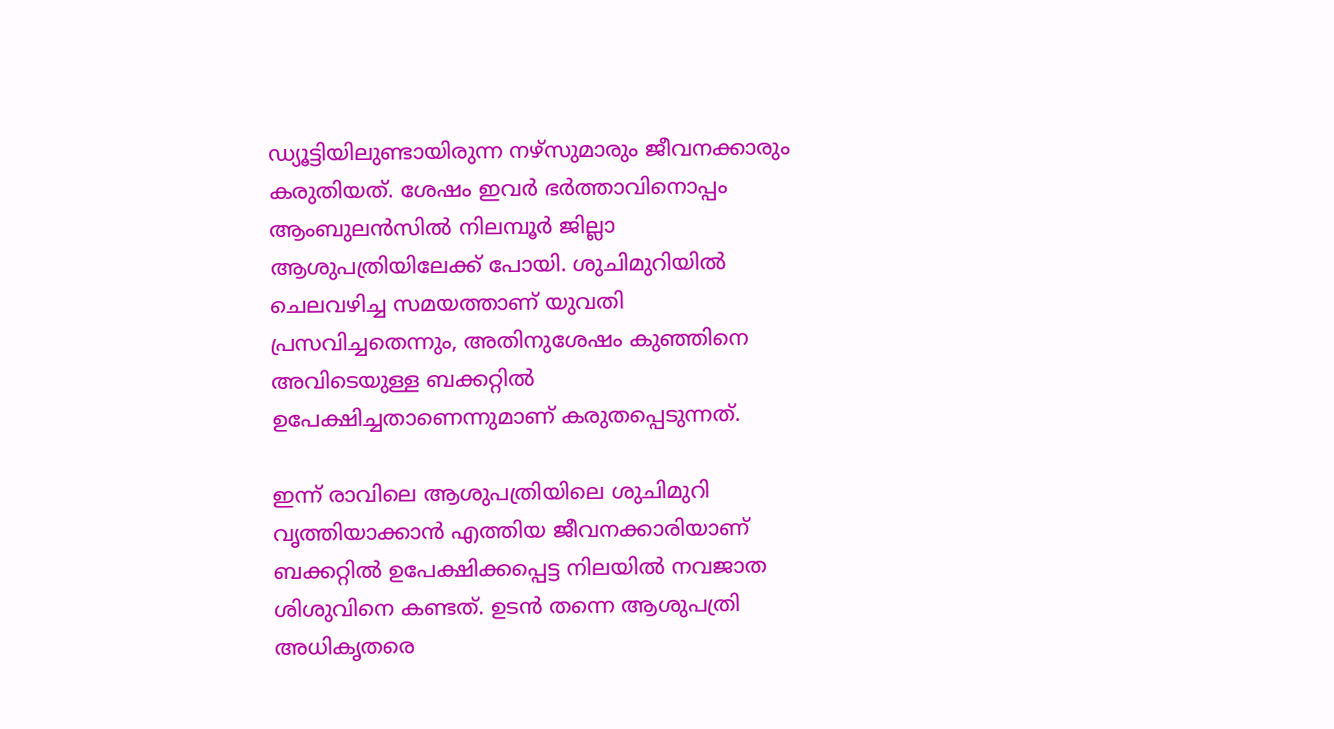ഡ്യൂട്ടിയിലുണ്ടായിരുന്ന നഴ്‌സുമാരും ജീവനക്കാരും കരുതിയത്. ശേഷം ഇവർ ഭർത്താവിനൊപ്പം ആംബുലൻസിൽ നിലമ്പൂർ ജില്ലാ ആശുപത്രിയിലേക്ക് പോയി. ശുചിമുറിയിൽ ചെലവഴിച്ച സമയത്താണ് യുവതി പ്രസവിച്ചതെന്നും, അതിനുശേഷം കുഞ്ഞിനെ അവിടെയുള്ള ബക്കറ്റിൽ ഉപേക്ഷിച്ചതാണെന്നുമാണ് കരുതപ്പെടുന്നത്.

ഇന്ന് രാവിലെ ആശുപത്രിയിലെ ശുചിമുറി വൃത്തിയാക്കാൻ എത്തിയ ജീവനക്കാരിയാണ് ബക്കറ്റിൽ ഉപേക്ഷിക്കപ്പെട്ട നിലയിൽ നവജാത ശിശുവിനെ കണ്ടത്. ഉടൻ തന്നെ ആശുപത്രി അധികൃതരെ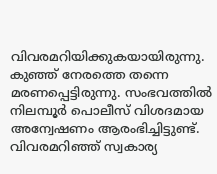വിവരമറിയിക്കുകയായിരുന്നു. കുഞ്ഞ് നേരത്തെ തന്നെ മരണപ്പെട്ടിരുന്നു. സംഭവത്തിൽ നിലമ്പൂർ പൊലീസ് വിശദമായ അന്വേഷണം ആരംഭിച്ചിട്ടുണ്ട്. വിവരമറിഞ്ഞ് സ്വകാര്യ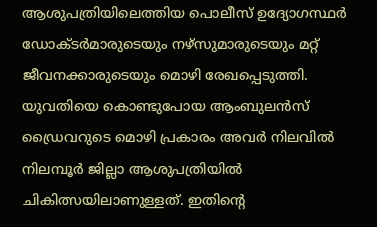ആശുപത്രിയിലെത്തിയ പൊലീസ് ഉദ്യോഗസ്ഥർ ഡോക്ടർമാരുടെയും നഴ്സുമാരുടെയും മറ്റ് ജീവനക്കാരുടെയും മൊഴി രേഖപ്പെടുത്തി. യുവതിയെ കൊണ്ടുപോയ ആംബുലൻസ് ഡ്രൈവറുടെ മൊഴി പ്രകാരം അവർ നിലവിൽ നിലമ്പൂർ ജില്ലാ ആശുപത്രിയിൽ ചികിത്സയിലാണുള്ളത്. ഇതിന്റെ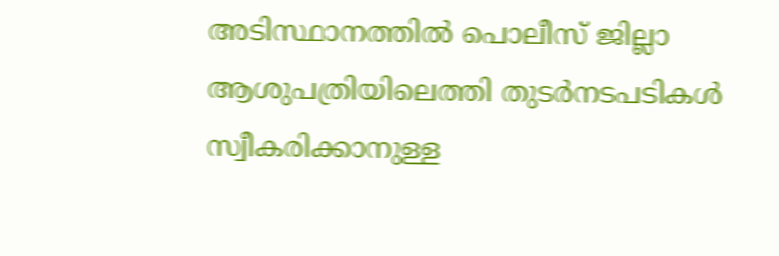അടിസ്ഥാനത്തിൽ പൊലീസ് ജില്ലാ ആശുപത്രിയിലെത്തി തുടർനടപടികൾ സ്വീകരിക്കാനുള്ള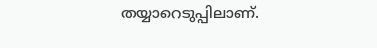തയ്യാറെടുപ്പിലാണ്.